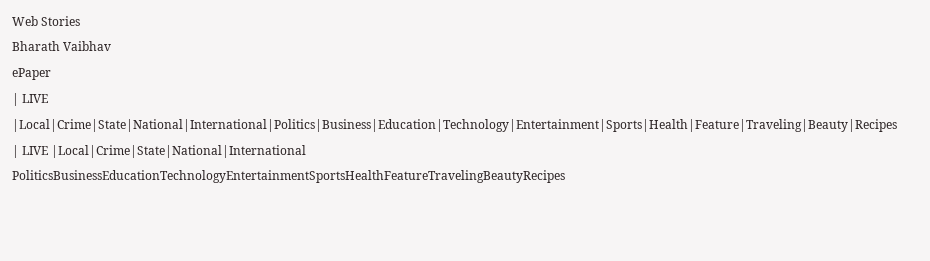Web Stories
Bharath Vaibhav
ePaper
| LIVE |Local|Crime|State|National|International|Politics|Business|Education|Technology|Entertainment|Sports|Health|Feature|Traveling|Beauty|Recipes
| LIVE |Local|Crime|State|National|International
PoliticsBusinessEducationTechnologyEntertainmentSportsHealthFeatureTravelingBeautyRecipes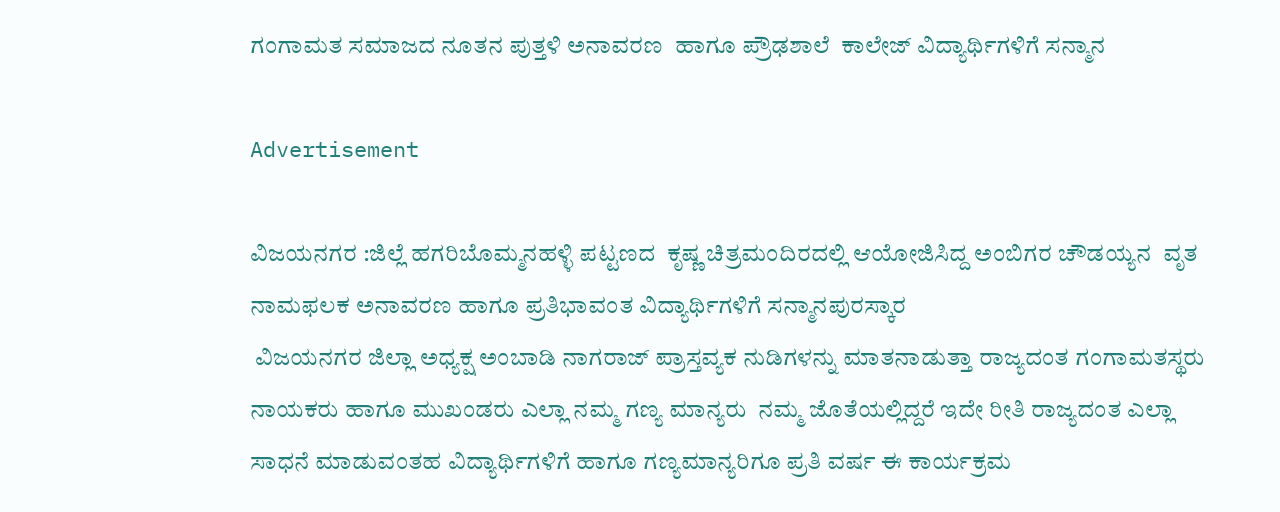ಗಂಗಾಮತ ಸಮಾಜದ ನೂತನ ಪುತ್ತಳಿ ಅನಾವರಣ  ಹಾಗೂ ಪ್ರೌಢಶಾಲೆ  ಕಾಲೇಜ್ ವಿದ್ಯಾರ್ಥಿಗಳಿಗೆ ಸನ್ಮಾನ

Advertisement

ವಿಜಯನಗರ :ಜಿಲ್ಲೆ ಹಗರಿಬೊಮ್ಮನಹಳ್ಳಿ ಪಟ್ಟಣದ  ಕೃಷ್ಣ ಚಿತ್ರಮಂದಿರದಲ್ಲಿ ಆಯೋಜಿಸಿದ್ದ ಅಂಬಿಗರ ಚೌಡಯ್ಯನ  ವೃತ ನಾಮಫಲಕ ಅನಾವರಣ ಹಾಗೂ ಪ್ರತಿಭಾವಂತ ವಿದ್ಯಾರ್ಥಿಗಳಿಗೆ ಸನ್ಮಾನಪುರಸ್ಕಾರ
 ವಿಜಯನಗರ ಜಿಲ್ಲಾ ಅಧ್ಯಕ್ಷ ಅಂಬಾಡಿ ನಾಗರಾಜ್ ಪ್ರಾಸ್ತವ್ಯಕ ನುಡಿಗಳನ್ನು ಮಾತನಾಡುತ್ತಾ ರಾಜ್ಯದಂತ ಗಂಗಾಮತಸ್ಥರು ನಾಯಕರು ಹಾಗೂ ಮುಖಂಡರು ಎಲ್ಲಾ ನಮ್ಮ ಗಣ್ಯ ಮಾನ್ಯರು  ನಮ್ಮ ಜೊತೆಯಲ್ಲಿದ್ದರೆ ಇದೇ ರೀತಿ ರಾಜ್ಯದಂತ ಎಲ್ಲಾ ಸಾಧನೆ ಮಾಡುವಂತಹ ವಿದ್ಯಾರ್ಥಿಗಳಿಗೆ ಹಾಗೂ ಗಣ್ಯಮಾನ್ಯರಿಗೂ ಪ್ರತಿ ವರ್ಷ ಈ ಕಾರ್ಯಕ್ರಮ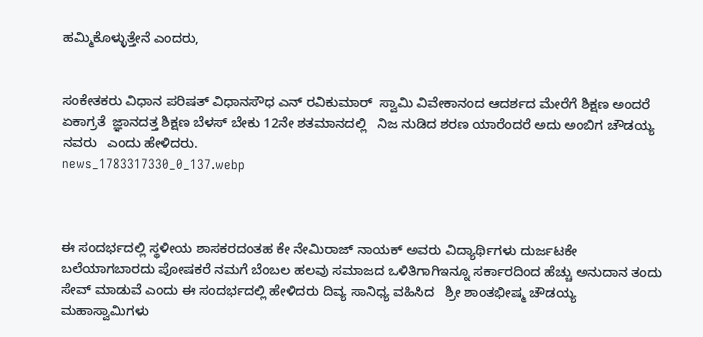ಹಮ್ಮಿಕೊಳ್ಳುತ್ತೇನೆ ಎಂದರು,


ಸಂಕೇತಕರು ವಿಧಾನ ಪರಿಷತ್ ವಿಧಾನಸೌಧ ಎನ್ ರವಿಕುಮಾರ್  ಸ್ವಾಮಿ ವಿವೇಕಾನಂದ ಆದರ್ಶದ ಮೇರೆಗೆ ಶಿಕ್ಷಣ ಅಂದರೆ ಏಕಾಗ್ರತೆ  ಜ್ಞಾನದತ್ತ ಶಿಕ್ಷಣ ಬೆಳಸ್ ಬೇಕು 12ನೇ ಶತಮಾನದಲ್ಲಿ   ನಿಜ ನುಡಿದ ಶರಣ ಯಾರೆಂದರೆ ಅದು ಅಂಬಿಗ ಚೌಡಯ್ಯ ನವರು   ಎಂದು ಹೇಳಿದರು.
news_1783317330_0_137.webp



ಈ ಸಂದರ್ಭದಲ್ಲಿ ಸ್ಥಳೀಯ ಶಾಸಕರದಂತಹ ಕೇ ನೇಮಿರಾಜ್ ನಾಯಕ್ ಅವರು ವಿದ್ಯಾರ್ಥಿಗಳು ದುರ್ಜಟಕೇ ಬಲೆಯಾಗಬಾರದು ಪೋಷಕರೆ ನಮಗೆ ಬೆಂಬಲ ಹಲವು ಸಮಾಜದ ಒಳಿತಿಗಾಗಿಇನ್ನೂ ಸರ್ಕಾರದಿಂದ ಹೆಚ್ಚು ಅನುದಾನ ತಂದು ಸೇವ್ ಮಾಡುವೆ ಎಂದು ಈ ಸಂದರ್ಭದಲ್ಲಿ ಹೇಳಿದರು ದಿವ್ಯ ಸಾನಿಧ್ಯ ವಹಿಸಿದ   ಶ್ರೀ ಶಾಂತಭೀಷ್ಮ ಚೌಡಯ್ಯ ಮಹಾಸ್ವಾಮಿಗಳು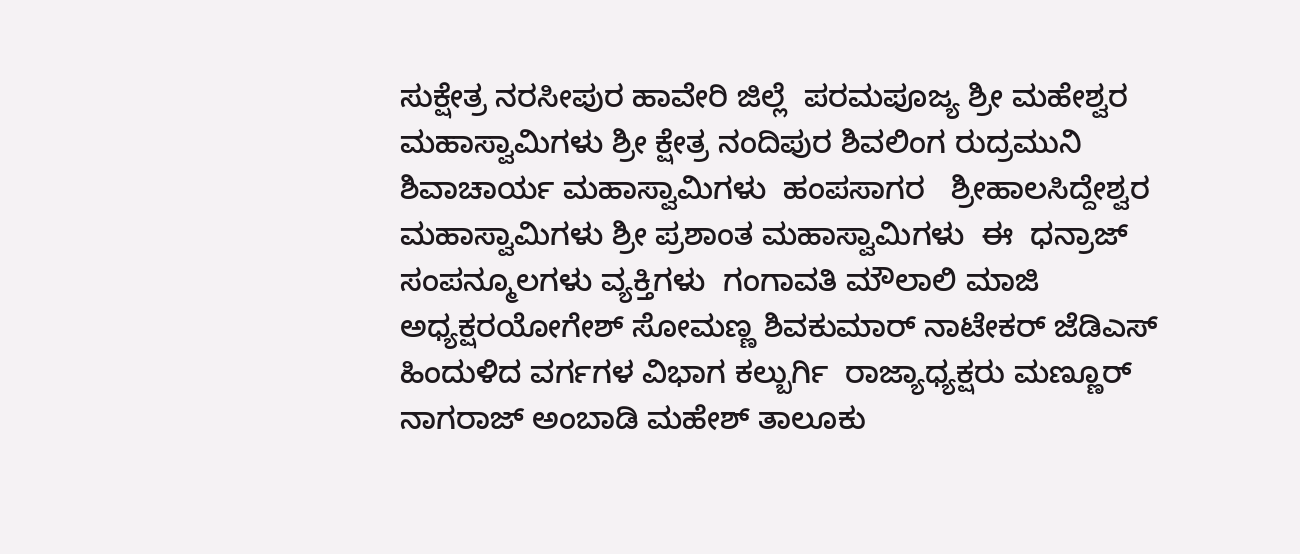ಸುಕ್ಷೇತ್ರ ನರಸೀಪುರ ಹಾವೇರಿ ಜಿಲ್ಲೆ  ಪರಮಪೂಜ್ಯ ಶ್ರೀ ಮಹೇಶ್ವರ ಮಹಾಸ್ವಾಮಿಗಳು ಶ್ರೀ ಕ್ಷೇತ್ರ ನಂದಿಪುರ ಶಿವಲಿಂಗ ರುದ್ರಮುನಿ ಶಿವಾಚಾರ್ಯ ಮಹಾಸ್ವಾಮಿಗಳು  ಹಂಪಸಾಗರ   ಶ್ರೀಹಾಲಸಿದ್ದೇಶ್ವರ ಮಹಾಸ್ವಾಮಿಗಳು ಶ್ರೀ ಪ್ರಶಾಂತ ಮಹಾಸ್ವಾಮಿಗಳು  ಈ  ಧನ್ರಾಜ್ ಸಂಪನ್ಮೂಲಗಳು ವ್ಯಕ್ತಿಗಳು  ಗಂಗಾವತಿ ಮೌಲಾಲಿ ಮಾಜಿ ಅಧ್ಯಕ್ಷರಯೋಗೇಶ್ ಸೋಮಣ್ಣ ಶಿವಕುಮಾರ್ ನಾಟೇಕರ್ ಜೆಡಿಎಸ್ ಹಿಂದುಳಿದ ವರ್ಗಗಳ ವಿಭಾಗ ಕಲ್ಬುರ್ಗಿ  ರಾಜ್ಯಾಧ್ಯಕ್ಷರು ಮಣ್ಣೂರ್ ನಾಗರಾಜ್ ಅಂಬಾಡಿ ಮಹೇಶ್ ತಾಲೂಕು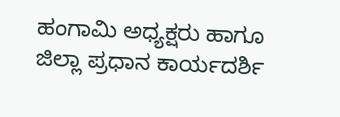ಹಂಗಾಮಿ ಅಧ್ಯಕ್ಷರು ಹಾಗೂ ಜಿಲ್ಲಾ ಪ್ರಧಾನ ಕಾರ್ಯದರ್ಶಿ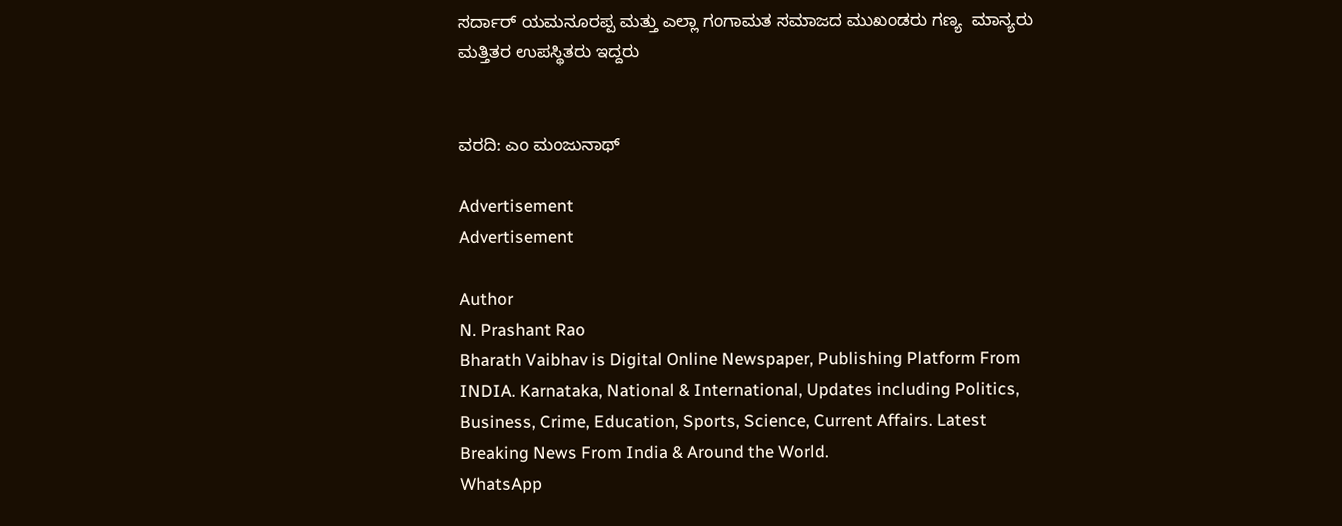ಸರ್ದಾರ್ ಯಮನೂರಪ್ಪ ಮತ್ತು ಎಲ್ಲಾ ಗಂಗಾಮತ ಸಮಾಜದ ಮುಖಂಡರು ಗಣ್ಯ  ಮಾನ್ಯರು  ಮತ್ತಿತರ ಉಪಸ್ಥಿತರು ಇದ್ದರು


ವರದಿ: ಎಂ ಮಂಜುನಾಥ್

Advertisement
Advertisement

Author
N. Prashant Rao
Bharath Vaibhav is Digital Online Newspaper, Publishing Platform From INDIA. Karnataka, National & International, Updates including Politics, Business, Crime, Education, Sports, Science, Current Affairs. Latest Breaking News From India & Around the World.
WhatsApp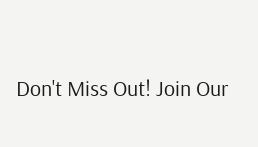Don't Miss Out! Join Our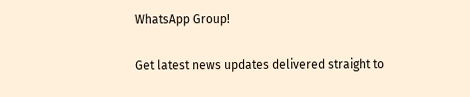WhatsApp Group!

Get latest news updates delivered straight to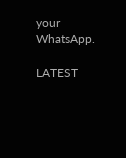your WhatsApp.

LATEST